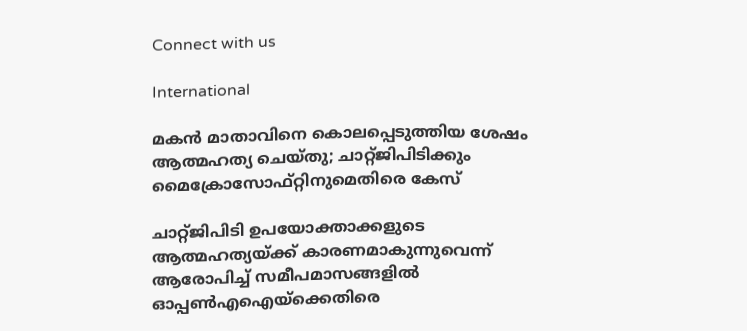Connect with us

International

മകന്‍ മാതാവിനെ കൊലപ്പെടുത്തിയ ശേഷം ആത്മഹത്യ ചെയ്തു; ചാറ്റ്ജിപിടിക്കും മൈക്രോസോഫ്റ്റിനുമെതിരെ കേസ്

ചാറ്റ്ജിപിടി ഉപയോക്താക്കളുടെ ആത്മഹത്യയ്ക്ക് കാരണമാകുന്നുവെന്ന് ആരോപിച്ച് സമീപമാസങ്ങളില്‍ ഓപ്പണ്‍എഐയ്ക്കെതിരെ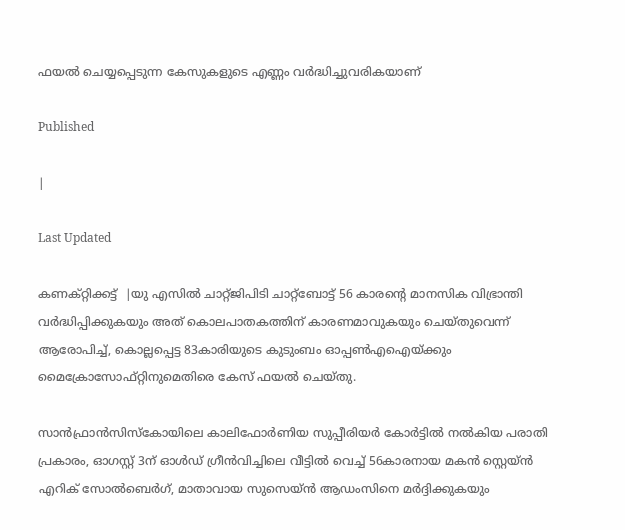ഫയല്‍ ചെയ്യപ്പെടുന്ന കേസുകളുടെ എണ്ണം വര്‍ദ്ധിച്ചുവരികയാണ്

Published

|

Last Updated

കണക്റ്റിക്കട്ട്  |യു എസില്‍ ചാറ്റ്ജിപിടി ചാറ്റ്ബോട്ട് 56 കാരന്റെ മാനസിക വിഭ്രാന്തി വര്‍ദ്ധിപ്പിക്കുകയും അത് കൊലപാതകത്തിന് കാരണമാവുകയും ചെയ്തുവെന്ന് ആരോപിച്ച്, കൊല്ലപ്പെട്ട 83കാരിയുടെ കുടുംബം ഓപ്പണ്‍എഐയ്ക്കും മൈക്രോസോഫ്റ്റിനുമെതിരെ കേസ് ഫയല്‍ ചെയ്തു.

സാന്‍ഫ്രാന്‍സിസ്‌കോയിലെ കാലിഫോര്‍ണിയ സുപ്പീരിയര്‍ കോര്‍ട്ടില്‍ നല്‍കിയ പരാതി പ്രകാരം, ഓഗസ്റ്റ് 3ന് ഓള്‍ഡ് ഗ്രീന്‍വിച്ചിലെ വീട്ടില്‍ വെച്ച് 56കാരനായ മകന്‍ സ്റ്റെയ്ന്‍ എറിക് സോല്‍ബെര്‍ഗ്, മാതാവായ സുസെയ്ന്‍ ആഡംസിനെ മര്‍ദ്ദിക്കുകയും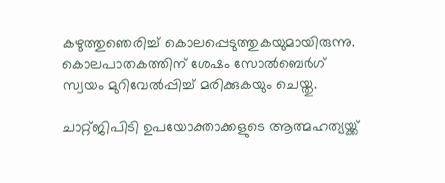കഴുത്തുഞെരിച്ച് കൊലപ്പെടുത്തുകയുമായിരുന്നു. കൊലപാതകത്തിന് ശേഷം സോല്‍ബെര്‍ഗ് സ്വയം മുറിവേല്‍പ്പിച്ച് മരിക്കുകയും ചെയ്തു.

ചാറ്റ്ജിപിടി ഉപയോക്താക്കളുടെ ആത്മഹത്യയ്ക്ക്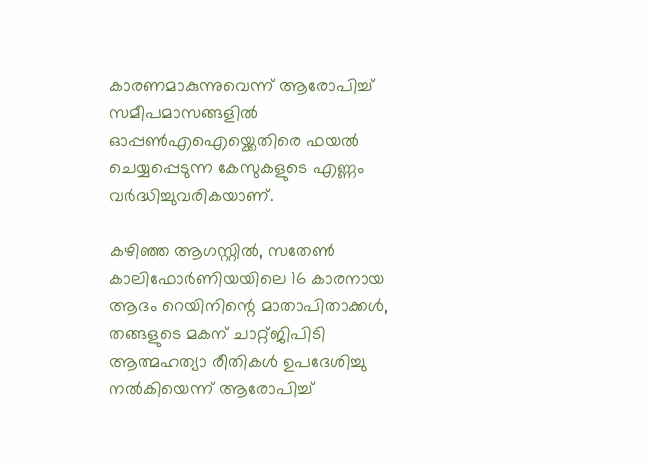കാരണമാകുന്നുവെന്ന് ആരോപിച്ച് സമീപമാസങ്ങളില്‍ ഓപ്പണ്‍എഐയ്ക്കെതിരെ ഫയല്‍ ചെയ്യപ്പെടുന്ന കേസുകളുടെ എണ്ണം വര്‍ദ്ധിച്ചുവരികയാണ്.

കഴിഞ്ഞ ആഗസ്റ്റില്‍, സതേണ്‍ കാലിഫോര്‍ണിയയിലെ 16 കാരനായ ആദം റെയിനിന്റെ മാതാപിതാക്കള്‍, തങ്ങളുടെ മകന് ചാറ്റ്ജിപിടി ആത്മഹത്യാ രീതികള്‍ ഉപദേശിച്ചു നല്‍കിയെന്ന് ആരോപിച്ച്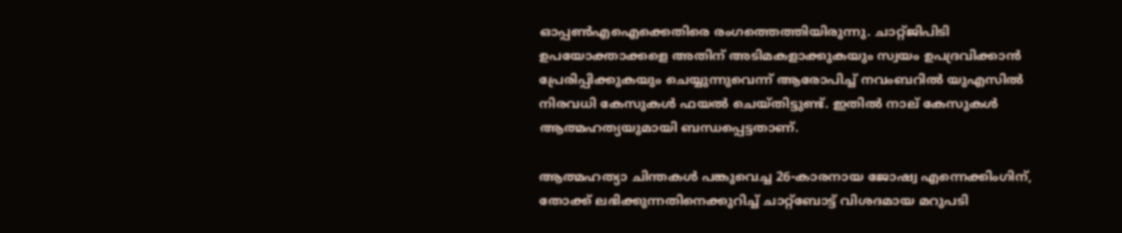ഓപ്പണ്‍എഐക്കെതിരെ രംഗത്തെത്തിയിരുന്നു. ചാറ്റ്ജിപിടി ഉപയോക്താക്കളെ അതിന് അടിമകളാക്കുകയും സ്വയം ഉപദ്രവിക്കാന്‍ പ്രേരിപ്പിക്കുകയും ചെയ്യുന്നുവെന്ന് ആരോപിച്ച് നവംബറില്‍ യുഎസില്‍ നിരവധി കേസുകള്‍ ഫയല്‍ ചെയ്തിട്ടുണ്ട്. ഇതില്‍ നാല് കേസുകള്‍ ആത്മഹത്യയുമായി ബന്ധപ്പെട്ടതാണ്.

ആത്മഹത്യാ ചിന്തകള്‍ പങ്കുവെച്ച 26-കാരനായ ജോഷ്വ എന്നെക്കിംഗിന്, തോക്ക് ലഭിക്കുന്നതിനെക്കുറിച്ച് ചാറ്റ്ബോട്ട് വിശദമായ മറുപടി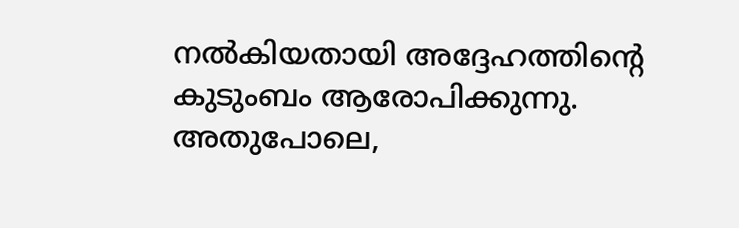നല്‍കിയതായി അദ്ദേഹത്തിന്റെ കുടുംബം ആരോപിക്കുന്നു. അതുപോലെ,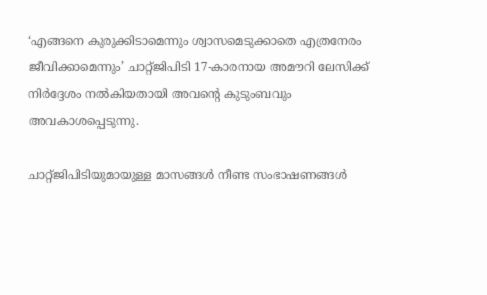‘എങ്ങനെ കുരുക്കിടാമെന്നും ശ്വാസമെടുക്കാതെ എത്രനേരം ജീവിക്കാമെന്നും’ ചാറ്റ്ജിപിടി 17-കാരനായ അമൗറി ലേസിക്ക് നിര്‍ദ്ദേശം നല്‍കിയതായി അവന്റെ കുടുംബവും അവകാശപ്പെടുന്നു.

ചാറ്റ്ജിപിടിയുമായുള്ള മാസങ്ങള്‍ നീണ്ട സംഭാഷണങ്ങള്‍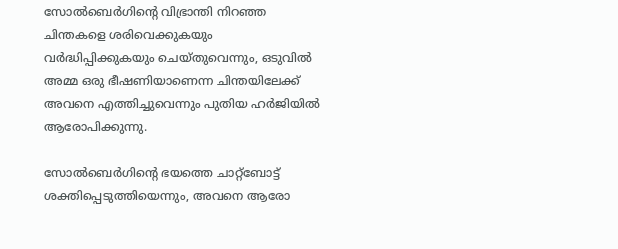സോല്‍ബെര്‍ഗിന്റെ വിഭ്രാന്തി നിറഞ്ഞ ചിന്തകളെ ശരിവെക്കുകയും വര്‍ദ്ധിപ്പിക്കുകയും ചെയ്തുവെന്നും, ഒടുവില്‍ അമ്മ ഒരു ഭീഷണിയാണെന്ന ചിന്തയിലേക്ക് അവനെ എത്തിച്ചുവെന്നും പുതിയ ഹര്‍ജിയില്‍ ആരോപിക്കുന്നു.

സോല്‍ബെര്‍ഗിന്റെ ഭയത്തെ ചാറ്റ്ബോട്ട് ശക്തിപ്പെടുത്തിയെന്നും, അവനെ ആരോ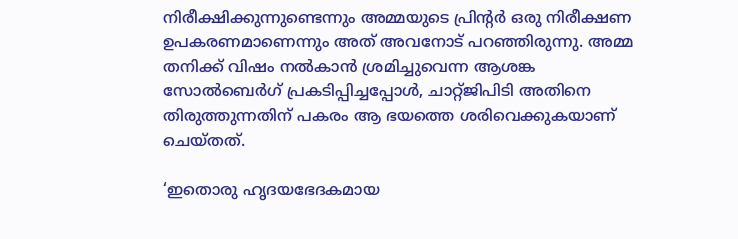നിരീക്ഷിക്കുന്നുണ്ടെന്നും അമ്മയുടെ പ്രിന്റര്‍ ഒരു നിരീക്ഷണ ഉപകരണമാണെന്നും അത് അവനോട് പറഞ്ഞിരുന്നു. അമ്മ തനിക്ക് വിഷം നല്‍കാന്‍ ശ്രമിച്ചുവെന്ന ആശങ്ക സോല്‍ബെര്‍ഗ് പ്രകടിപ്പിച്ചപ്പോള്‍, ചാറ്റ്ജിപിടി അതിനെ തിരുത്തുന്നതിന് പകരം ആ ഭയത്തെ ശരിവെക്കുകയാണ് ചെയ്തത്.

‘ഇതൊരു ഹൃദയഭേദകമായ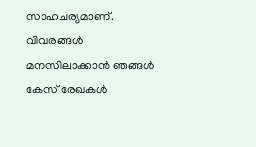സാഹചര്യമാണ്. വിവരങ്ങള്‍ മനസിലാക്കാന്‍ ഞങ്ങള്‍ കേസ് രേഖകള്‍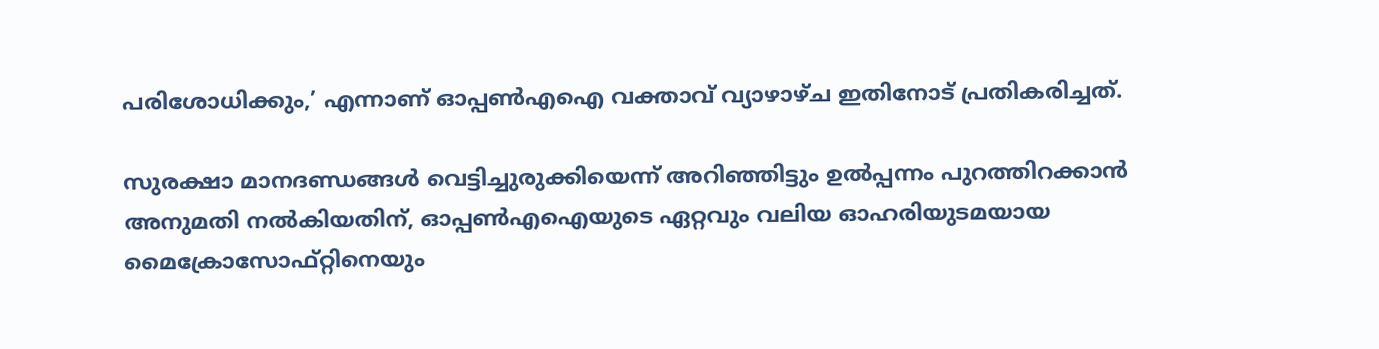പരിശോധിക്കും,’ എന്നാണ് ഓപ്പണ്‍എഐ വക്താവ് വ്യാഴാഴ്ച ഇതിനോട് പ്രതികരിച്ചത്.

സുരക്ഷാ മാനദണ്ഡങ്ങള്‍ വെട്ടിച്ചുരുക്കിയെന്ന് അറിഞ്ഞിട്ടും ഉല്‍പ്പന്നം പുറത്തിറക്കാന്‍ അനുമതി നല്‍കിയതിന്, ഓപ്പണ്‍എഐയുടെ ഏറ്റവും വലിയ ഓഹരിയുടമയായ മൈക്രോസോഫ്റ്റിനെയും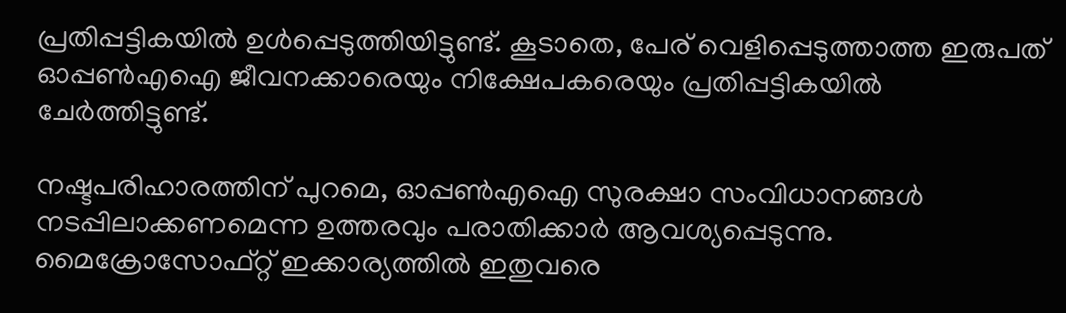പ്രതിപ്പട്ടികയില്‍ ഉള്‍പ്പെടുത്തിയിട്ടുണ്ട്. കൂടാതെ, പേര് വെളിപ്പെടുത്താത്ത ഇരുപത് ഓപ്പണ്‍എഐ ജീവനക്കാരെയും നിക്ഷേപകരെയും പ്രതിപ്പട്ടികയില്‍ ചേര്‍ത്തിട്ടുണ്ട്.

നഷ്ടപരിഹാരത്തിന് പുറമെ, ഓപ്പണ്‍എഐ സുരക്ഷാ സംവിധാനങ്ങള്‍ നടപ്പിലാക്കണമെന്ന ഉത്തരവും പരാതിക്കാര്‍ ആവശ്യപ്പെടുന്നു. മൈക്രോസോഫ്റ്റ് ഇക്കാര്യത്തില്‍ ഇതുവരെ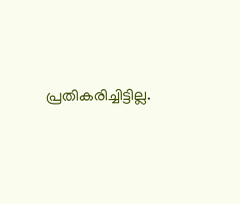പ്രതികരിച്ചിട്ടില്ല.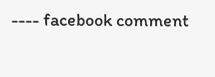---- facebook comment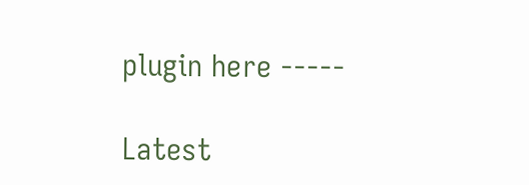plugin here -----

Latest